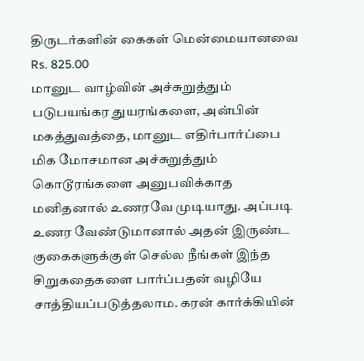திருடர்களின் கைகள் மென்மையானவை
Rs. 825.00
மானுட வாழ்வின் அச்சுறுத்தும் படுபயங்கர துயரங்களை, அன்பின் மகத்துவத்தை, மானுட எதிர்பார்ப்பை மிக மோசமான அச்சுறுத்தும் கொடூரங்களை அனுபவிக்காத மனிதனால் உணரவே முடியாது. அப்படி உணர வேண்டுமானால் அதன் இருண்ட குகைகளுக்குள் செல்ல நீங்கள் இந்த சிறுகதைகளை பார்ப்பதன் வழியே சாத்தியப்படுத்தலாம. கரன் கார்க்கியின்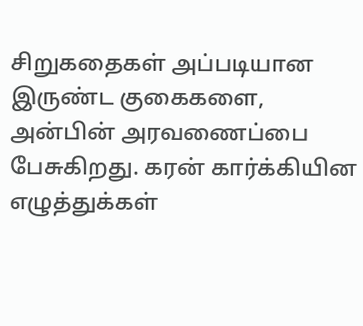சிறுகதைகள் அப்படியான இருண்ட குகைகளை, அன்பின் அரவணைப்பை பேசுகிறது. கரன் கார்க்கியின எழுத்துக்கள்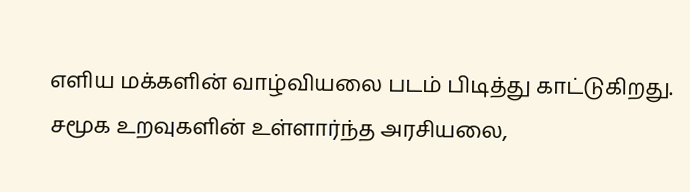எளிய மக்களின் வாழ்வியலை படம் பிடித்து காட்டுகிறது. சமூக உறவுகளின் உள்ளார்ந்த அரசியலை,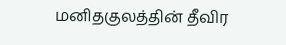மனிதகுலத்தின் தீவிர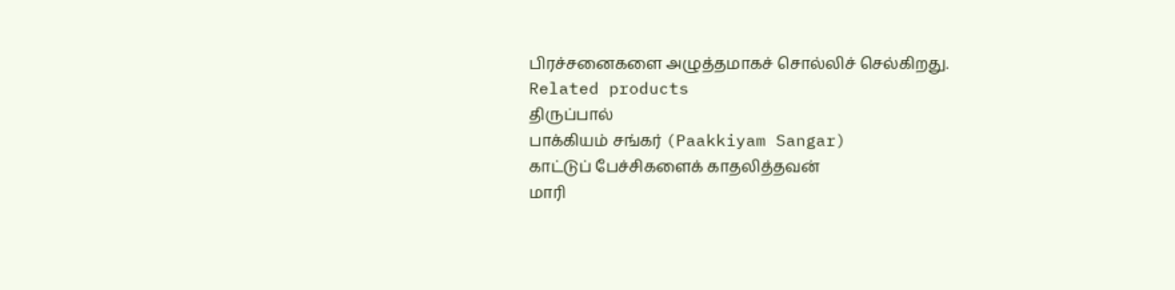பிரச்சனைகளை அழுத்தமாகச் சொல்லிச் செல்கிறது.
Related products
திருப்பால்
பாக்கியம் சங்கர் (Paakkiyam Sangar)
காட்டுப் பேச்சிகளைக் காதலித்தவன்
மாரி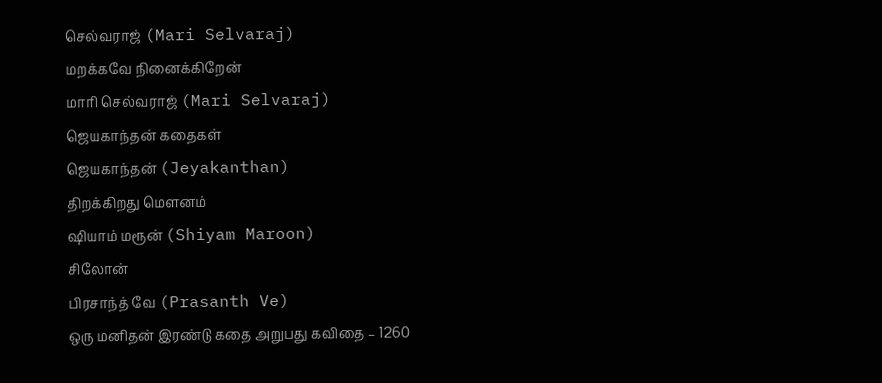செல்வராஜ் (Mari Selvaraj)
மறக்கவே நினைக்கிறேன்
மாரி செல்வராஜ் (Mari Selvaraj)
ஜெயகாந்தன் கதைகள்
ஜெயகாந்தன் (Jeyakanthan)
திறக்கிறது மௌனம்
ஷியாம் மரூன் (Shiyam Maroon)
சிலோன்
பிரசாந்த் வே (Prasanth Ve)
ஒரு மனிதன் இரண்டு கதை அறுபது கவிதை – 1260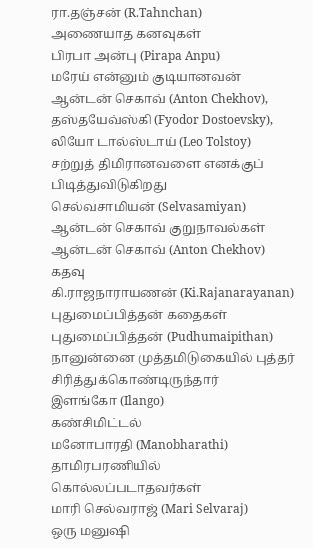ரா.தஞ்சன் (R.Tahnchan)
அணையாத கனவுகள்
பிரபா அன்பு (Pirapa Anpu)
மரேய் என்னும் குடியானவன்
ஆன்டன் செகாவ் (Anton Chekhov), தஸ்தயேவ்ஸ்கி (Fyodor Dostoevsky), லியோ டால்ஸ்டாய் (Leo Tolstoy)
சற்றுத் திமிரானவளை எனக்குப் பிடித்துவிடுகிறது
செல்வசாமியன் (Selvasamiyan)
ஆன்டன் செகாவ் குறுநாவல்கள்
ஆன்டன் செகாவ் (Anton Chekhov)
கதவு
கி.ராஜநாராயணன் (Ki.Rajanarayanan)
புதுமைப்பித்தன் கதைகள்
புதுமைப்பித்தன் (Pudhumaipithan)
நானுன்னை முத்தமிடுகையில் புத்தர் சிரித்துக்கொண்டிருந்தார்
இளங்கோ (Ilango)
கண்சிமிட்டல்
மனோபாரதி (Manobharathi)
தாமிரபரணியில் கொல்லப்படாதவர்கள்
மாரி செல்வராஜ் (Mari Selvaraj)
ஒரு மனுஷி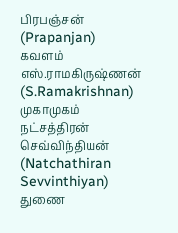பிரபஞ்சன் (Prapanjan)
கவளம்
எஸ்.ராமகிருஷ்ணன் (S.Ramakrishnan)
முகாமுகம்
நட்சத்திரன் செவ்விந்தியன் (Natchathiran Sevvinthiyan)
துணை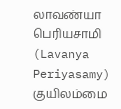லாவண்யா பெரியசாமி (Lavanya Periyasamy)
குயிலம்மை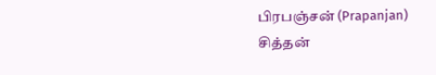பிரபஞ்சன் (Prapanjan)
சித்தன்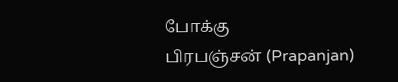போக்கு
பிரபஞ்சன் (Prapanjan)